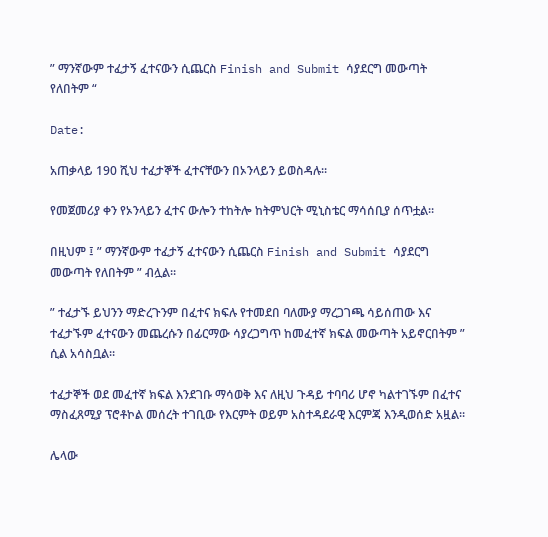” ማንኛውም ተፈታኝ ፈተናውን ሲጨርስ Finish and Submit ሳያደርግ መውጣት የለበትም “

Date:

አጠቃላይ 190 ሺህ ተፈታኞች ፈተናቸውን በኦንላይን ይወስዳሉ።

የመጀመሪያ ቀን የኦንላይን ፈተና ውሎን ተከትሎ ከትምህርት ሚኒስቴር ማሳሰቢያ ሰጥቷል።

በዚህም ፤ ” ማንኛውም ተፈታኝ ፈተናውን ሲጨርስ Finish and Submit ሳያደርግ መውጣት የለበትም ” ብሏል።

” ተፈታኙ ይህንን ማድረጉንም በፈተና ክፍሉ የተመደበ ባለሙያ ማረጋገጫ ሳይሰጠው እና ተፈታኙም ፈተናውን መጨረሱን በፊርማው ሳያረጋግጥ ከመፈተኛ ክፍል መውጣት አይኖርበትም ” ሲል አሳስቧል።

ተፈታኞች ወደ መፈተኛ ክፍል እንደገቡ ማሳወቅ እና ለዚህ ጉዳይ ተባባሪ ሆኖ ካልተገኙም በፈተና ማስፈጸሚያ ፕሮቶኮል መሰረት ተገቢው የእርምት ወይም አስተዳደራዊ እርምጃ እንዲወሰድ አዟል።

ሌላው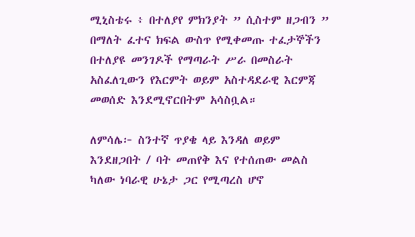ሚኒስቴሩ ፥ በተለያየ ምክንያት ” ሲስተም ዘጋብን ” በማለት ፈተና ክፍል ውስጥ የሚቀመጡ ተፈታኞችን በተለያዩ መንገዶች የማጣራት ሥራ በመስራት አስፈለጊውን የእርምት ወይም አስተዳደራዊ እርምጃ መወሰድ እንደሚኖርበትም አሳስቧል።

ለምሳሌ፦ ስንተኛ ጥያቄ ላይ እንዳለ ወይም እንደዘጋበት / ባት መጠየቅ እና የተሰጠው መልስ ካለው ነባራዊ ሁኔታ ጋር የሚጣረስ ሆኖ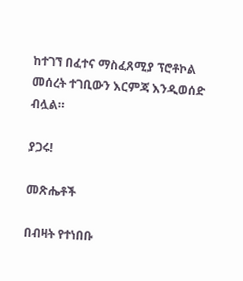ከተገኘ በፈተና ማስፈጸሚያ ፕሮቶኮል መሰረት ተገቢውን እርምጃ እንዲወሰድ ብሏል።

ያጋሩ!

መጽሔቶች

በብዛት የተነበቡ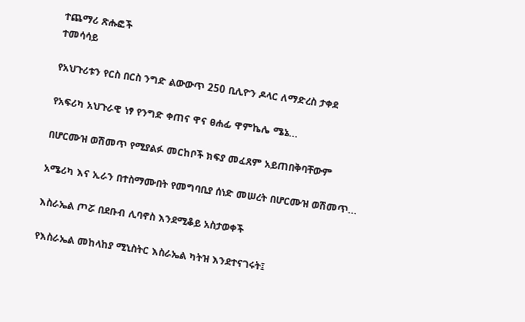ተጨማሪ ጽሑፎች
ተመሳሳይ

የአህጉሪቱን የርስ በርስ ንግድ ልውውጥ 250 ቢሊዮን ዶላር ለማድረስ ታቀደ

የአፍሪካ አህጉራዊ ነፃ የንግድ ቀጠና ዋና ፀሐፊ ዋምኬሌ ሜኔ...

በሆርሙዝ ወሽመጥ የሚያልፉ መርከቦች ክፍያ መፈጸም አይጠበቅባቸውም

አሜሪካ እና ኢራን በተስማሙበት የመግባቢያ ሰነድ መሠረት በሆርሙዝ ወሽመጥ...

እስራኤል ጦሯ በደቡብ ሊባኖስ እንደሚቆይ አስታወቀች

የእስራኤል መከላከያ ሚኒስትር እስራኤል ካትዝ እንደተናገሩት፤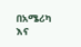በአሜሪካ እና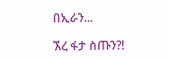በኢራን...

ኧረ ፋታ ስጡን?!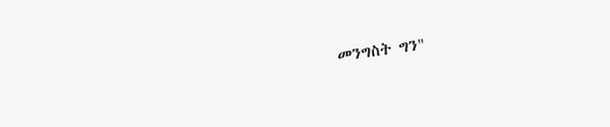መንግስት ግን"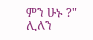ምን ሁኑ ?" ሊለን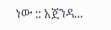ነው :: አጀንዳ...